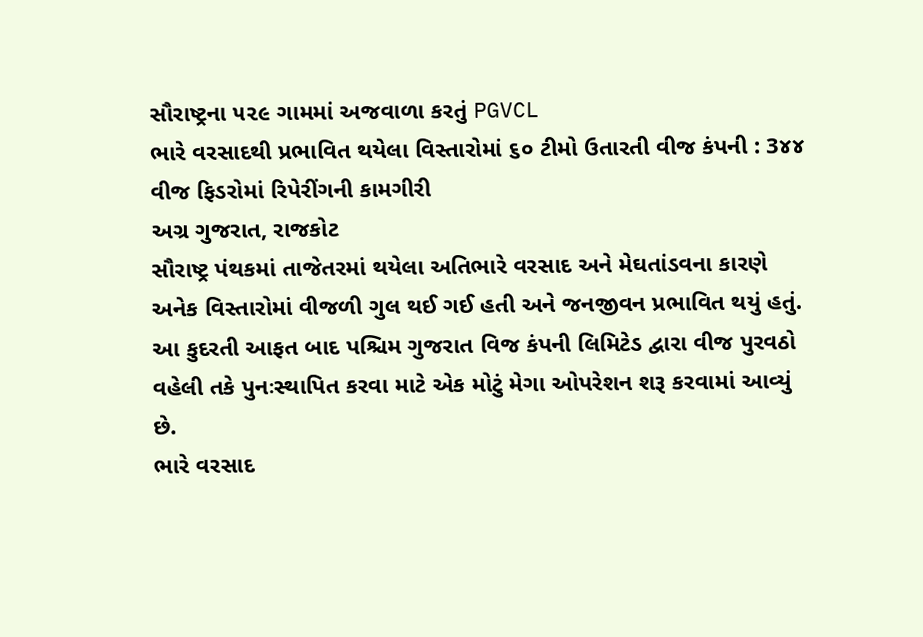સૌરાષ્ટ્રના ૫૨૯ ગામમાં અજવાળા કરતું PGVCL
ભારે વરસાદથી પ્રભાવિત થયેલા વિસ્તારોમાં ૬૦ ટીમો ઉતારતી વીજ કંપની : 3૪૪ વીજ ફિડરોમાં રિપેરીંગની કામગીરી
અગ્ર ગુજરાત, રાજકોટ
સૌરાષ્ટ્ર પંથકમાં તાજેતરમાં થયેલા અતિભારે વરસાદ અને મેઘતાંડવના કારણે અનેક વિસ્તારોમાં વીજળી ગુલ થઈ ગઈ હતી અને જનજીવન પ્રભાવિત થયું હતું. આ કુદરતી આફત બાદ પશ્ચિમ ગુજરાત વિજ કંપની લિમિટેડ દ્વારા વીજ પુરવઠો વહેલી તકે પુનઃસ્થાપિત કરવા માટે એક મોટું મેગા ઓપરેશન શરૂ કરવામાં આવ્યું છે.
ભારે વરસાદ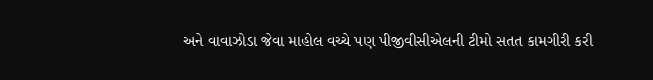અને વાવાઝોડા જેવા માહોલ વચ્ચે પણ પીજીવીસીએલની ટીમો સતત કામગીરી કરી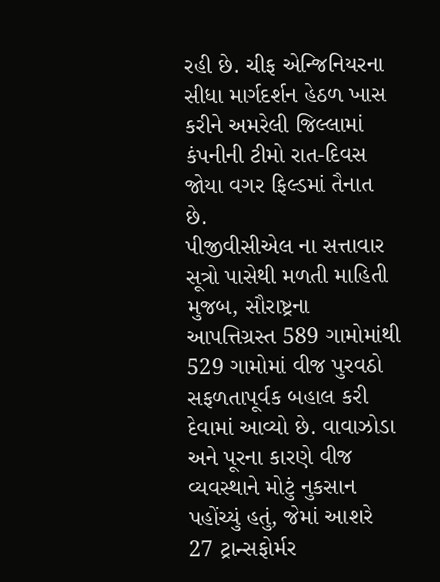રહી છે. ચીફ એન્જિનિયરના સીધા માર્ગદર્શન હેઠળ ખાસ કરીને અમરેલી જિલ્લામાં કંપનીની ટીમો રાત-દિવસ જોયા વગર ફિલ્ડમાં તૈનાત છે.
પીજીવીસીએલ ના સત્તાવાર સૂત્રો પાસેથી મળતી માહિતી મુજબ, સૌરાષ્ટ્રના આપત્તિગ્રસ્ત 589 ગામોમાંથી 529 ગામોમાં વીજ પુરવઠો સફળતાપૂર્વક બહાલ કરી દેવામાં આવ્યો છે. વાવાઝોડા અને પૂરના કારણે વીજ વ્યવસ્થાને મોટું નુકસાન પહોંચ્યું હતું, જેમાં આશરે 27 ટ્રાન્સફોર્મર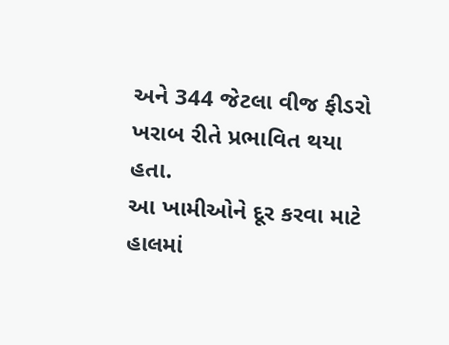અને 344 જેટલા વીજ ફીડરો ખરાબ રીતે પ્રભાવિત થયા હતા.
આ ખામીઓને દૂર કરવા માટે હાલમાં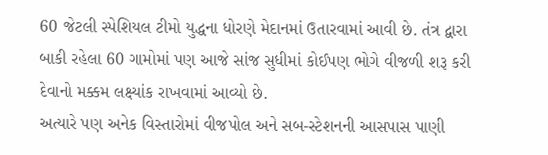60 જેટલી સ્પેશિયલ ટીમો યુદ્ધના ધોરણે મેદાનમાં ઉતારવામાં આવી છે. તંત્ર દ્વારા બાકી રહેલા 60 ગામોમાં પણ આજે સાંજ સુધીમાં કોઈપણ ભોગે વીજળી શરૂ કરી દેવાનો મક્કમ લક્ષ્યાંક રાખવામાં આવ્યો છે.
અત્યારે પણ અનેક વિસ્તારોમાં વીજપોલ અને સબ-સ્ટેશનની આસપાસ પાણી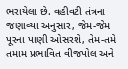ભરાયેલા છે. વહીવટી તંત્રના જણાવ્યા અનુસાર, જેમ-જેમ પૂરના પાણી ઓસરશે, તેમ-તમે તમામ પ્રભાવિત વીજપોલ અને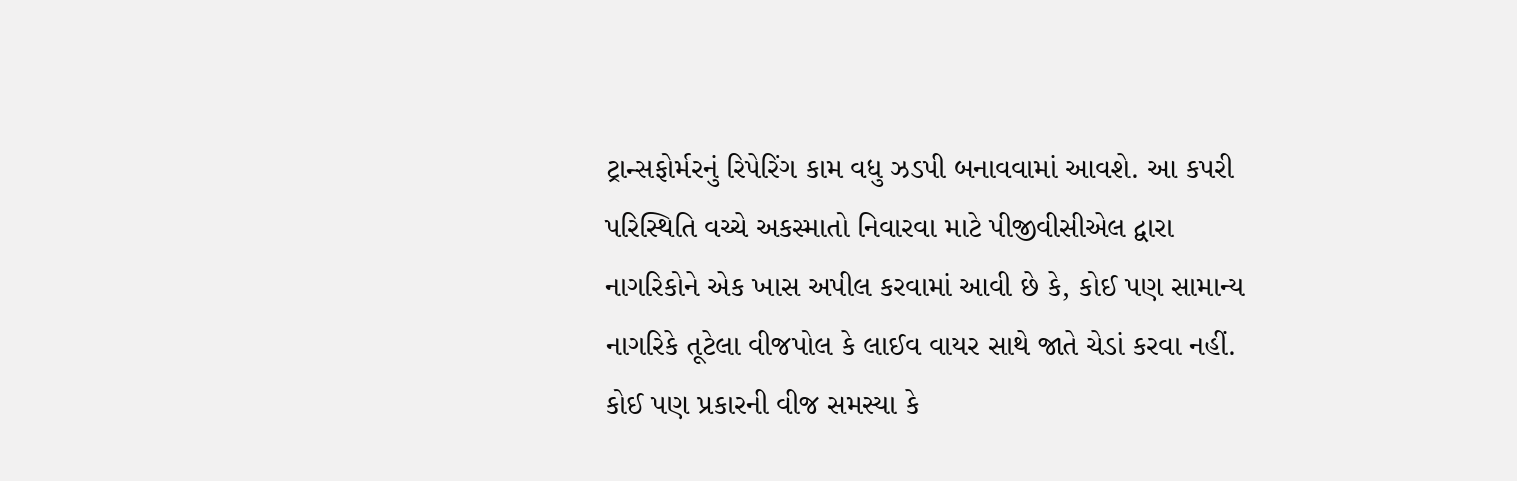ટ્રાન્સફોર્મરનું રિપેરિંગ કામ વધુ ઝડપી બનાવવામાં આવશે. આ કપરી પરિસ્થિતિ વચ્ચે અકસ્માતો નિવારવા માટે પીજીવીસીએલ દ્વારા નાગરિકોને એક ખાસ અપીલ કરવામાં આવી છે કે, કોઈ પણ સામાન્ય નાગરિકે તૂટેલા વીજપોલ કે લાઈવ વાયર સાથે જાતે ચેડાં કરવા નહીં. કોઈ પણ પ્રકારની વીજ સમસ્યા કે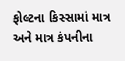ફોલ્ટના કિસ્સામાં માત્ર અને માત્ર કંપનીના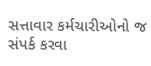સત્તાવાર કર્મચારીઓનો જ સંપર્ક કરવા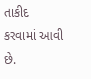તાકીદ કરવામાં આવી છે.